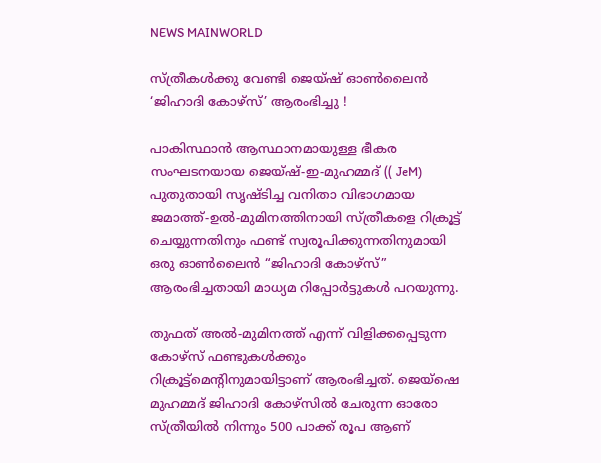NEWS MAINWORLD

സ്ത്രീകൾക്കു വേണ്ടി ജെയ്ഷ് ഓൺലൈൻ ‘ജിഹാദി കോഴ്‌സ്’ ആരംഭിച്ചു !

പാകിസ്ഥാൻ ആസ്ഥാനമായുള്ള ഭീകര സംഘടനയായ ജെയ്ഷ്-ഇ-മുഹമ്മദ് (( JeM) പുതുതായി സൃഷ്ടിച്ച വനിതാ വിഭാഗമായ ജമാത്ത്-ഉൽ-മുമിനത്തിനായി സ്ത്രീകളെ റിക്രൂട്ട് ചെയ്യുന്നതിനും ഫണ്ട് സ്വരൂപിക്കുന്നതിനുമായി ഒരു ഓൺലൈൻ “ജിഹാദി കോഴ്‌സ്” ആരംഭിച്ചതായി മാധ്യമ റിപ്പോർട്ടുകൾ പറയുന്നു.

തുഫത് അൽ-മുമിനത്ത് എന്ന് വിളിക്കപ്പെടുന്ന കോഴ്‌സ് ഫണ്ടുകൾക്കും റിക്രൂട്ട്‌മെന്റിനുമായിട്ടാണ് ആരംഭിച്ചത്. ജെയ്‌ഷെ മുഹമ്മദ് ജിഹാദി കോഴ്‌സിൽ ചേരുന്ന ഓരോ സ്ത്രീയിൽ നിന്നും 500 പാക്ക് രൂപ ആണ്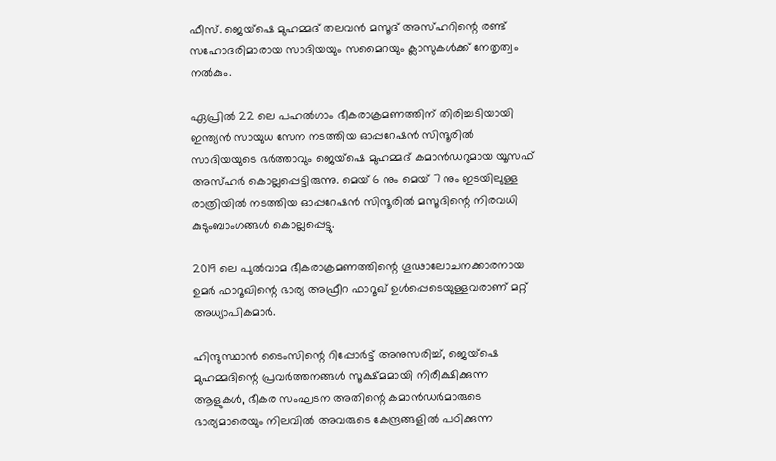ഫീസ്. ജെയ്‌ഷെ മുഹമ്മദ് തലവൻ മസൂദ് അസ്ഹറിന്റെ രണ്ട് സഹോദരിമാരായ സാദിയയും സമൈറയും ക്ലാസുകൾക്ക് നേതൃത്വം നൽകും.

ഏപ്രിൽ 22 ലെ പഹൽഗാം ഭീകരാക്രമണത്തിന് തിരിച്ചടിയായി ഇന്ത്യൻ സായുധ സേന നടത്തിയ ഓപ്പറേഷൻ സിന്ദൂരിൽ സാദിയയുടെ ഭർത്താവും ജെയ്‌ഷെ മുഹമ്മദ് കമാൻഡറുമായ യൂസഫ് അസ്ഹർ കൊല്ലപ്പെട്ടിരുന്നു. മെയ് 6 നും മെയ് 7 നും ഇടയിലുള്ള രാത്രിയിൽ നടത്തിയ ഓപ്പറേഷൻ സിന്ദൂരിൽ മസൂദിന്റെ നിരവധി കുടുംബാംഗങ്ങൾ കൊല്ലപ്പെട്ടു.

2019 ലെ പുൽവാമ ഭീകരാക്രമണത്തിന്റെ ഗൂഢാലോചനക്കാരനായ ഉമർ ഫാറൂഖിന്റെ ഭാര്യ അഫ്രീറ ഫാറൂഖ് ഉൾപ്പെടെയുള്ളവരാണ് മറ്റ് അധ്യാപികമാർ.

ഹിന്ദുസ്ഥാൻ ടൈംസിന്റെ റിപ്പോർട്ട് അനുസരിച്ച്, ജെയ്‌ഷെ മുഹമ്മദിന്റെ പ്രവർത്തനങ്ങൾ സൂക്ഷ്മമായി നിരീക്ഷിക്കുന്ന ആളുകൾ, ഭീകര സംഘടന അതിന്റെ കമാൻഡർമാരുടെ ഭാര്യമാരെയും നിലവിൽ അവരുടെ കേന്ദ്രങ്ങളിൽ പഠിക്കുന്ന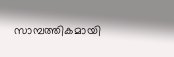സാമ്പത്തികമായി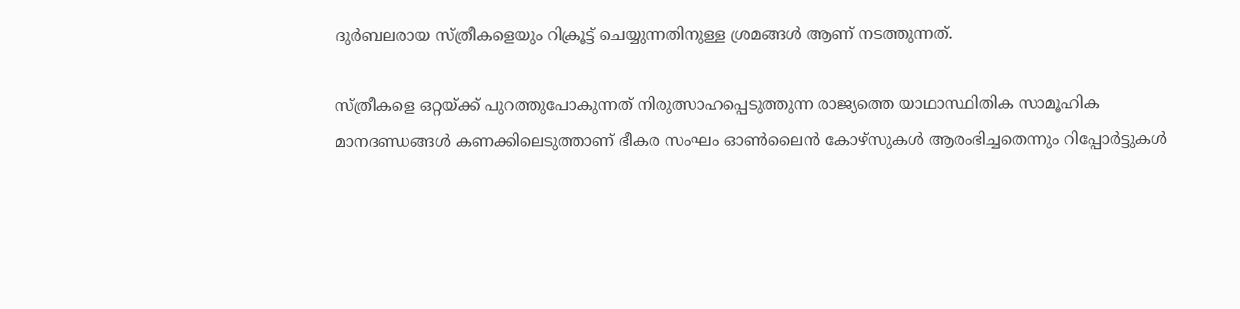ദുർബലരായ സ്ത്രീകളെയും റിക്രൂട്ട് ചെയ്യുന്നതിനുള്ള ശ്രമങ്ങൾ ആണ് നടത്തുന്നത്.

സ്ത്രീകളെ ഒറ്റയ്ക്ക് പുറത്തുപോകുന്നത് നിരുത്സാഹപ്പെടുത്തുന്ന രാജ്യത്തെ യാഥാസ്ഥിതിക സാമൂഹിക മാനദണ്ഡങ്ങൾ കണക്കിലെടുത്താണ് ഭീകര സംഘം ഓൺലൈൻ കോഴ്‌സുകൾ ആരംഭിച്ചതെന്നും റിപ്പോർട്ടുകൾ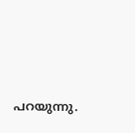പറയുന്നു.